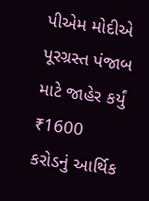પીએમ મોદીએ પૂરગ્રસ્ત પંજાબ માટે જાહેર કર્યું ₹1600 કરોડનું આર્થિક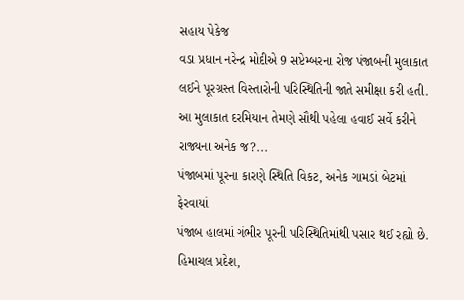સહાય પેકેજ
વડા પ્રધાન નરેન્દ્ર મોદીએ 9 સપ્ટેમ્બરના રોજ પંજાબની મુલાકાત લઈને પૂરગ્રસ્ત વિસ્તારોની પરિસ્થિતિની જાતે સમીક્ષા કરી હતી. આ મુલાકાત દરમિયાન તેમણે સૌથી પહેલા હવાઈ સર્વે કરીને રાજ્યના અનેક જ?...
પંજાબમાં પૂરના કારણે સ્થિતિ વિકટ, અનેક ગામડાં બેટમાં ફેરવાયાં
પંજાબ હાલમાં ગંભીર પૂરની પરિસ્થિતિમાંથી પસાર થઈ રહ્યો છે. હિમાચલ પ્રદેશ,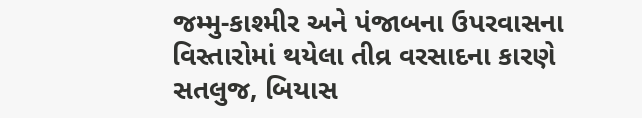જમ્મુ-કાશ્મીર અને પંજાબના ઉપરવાસના વિસ્તારોમાં થયેલા તીવ્ર વરસાદના કારણે સતલુજ, બિયાસ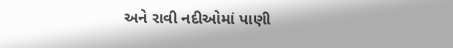અને રાવી નદીઓમાં પાણી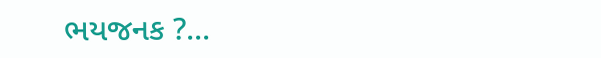ભયજનક ?...